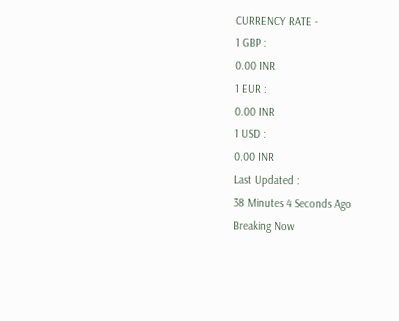CURRENCY RATE -
1 GBP :
0.00 INR
1 EUR :
0.00 INR
1 USD :
0.00 INR
Last Updated :
38 Minutes 4 Seconds Ago
Breaking Now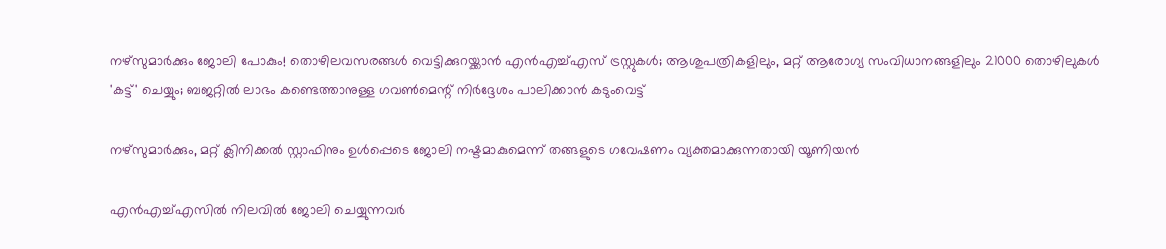നഴ്‌സുമാര്‍ക്കും ജോലി പോകും! തൊഴിലവസരങ്ങള്‍ വെട്ടിക്കുറയ്ക്കാന്‍ എന്‍എച്ച്എസ് ട്രസ്റ്റുകള്‍; ആശുപത്രികളിലും, മറ്റ് ആരോഗ്യ സംവിധാനങ്ങളിലും 21000 തൊഴിലുകള്‍ 'കട്ട്' ചെയ്യും; ബജറ്റില്‍ ലാഭം കണ്ടെത്താനുള്ള ഗവണ്‍മെന്റ് നിര്‍ദ്ദേശം പാലിക്കാന്‍ കടുംവെട്ട്

നഴ്‌സുമാര്‍ക്കും, മറ്റ് ക്ലിനിക്കല്‍ സ്റ്റാഫിനും ഉള്‍പ്പെടെ ജോലി നഷ്ടമാകുമെന്ന് തങ്ങളുടെ ഗവേഷണം വ്യക്തമാക്കുന്നതായി യൂണിയന്‍

എന്‍എച്ച്എസില്‍ നിലവില്‍ ജോലി ചെയ്യുന്നവര്‍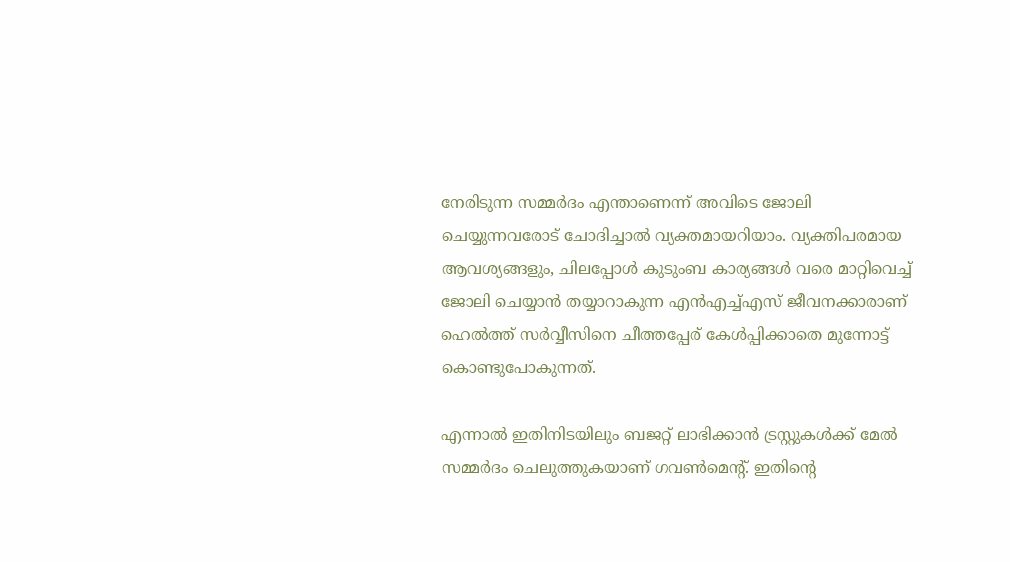നേരിടുന്ന സമ്മര്‍ദം എന്താണെന്ന് അവിടെ ജോലി ചെയ്യുന്നവരോട് ചോദിച്ചാല്‍ വ്യക്തമായറിയാം. വ്യക്തിപരമായ ആവശ്യങ്ങളും, ചിലപ്പോള്‍ കുടുംബ കാര്യങ്ങള്‍ വരെ മാറ്റിവെച്ച് ജോലി ചെയ്യാന്‍ തയ്യാറാകുന്ന എന്‍എച്ച്എസ് ജീവനക്കാരാണ് ഹെല്‍ത്ത് സര്‍വ്വീസിനെ ചീത്തപ്പേര് കേള്‍പ്പിക്കാതെ മുന്നോട്ട് കൊണ്ടുപോകുന്നത്.

എന്നാല്‍ ഇതിനിടയിലും ബജറ്റ് ലാഭിക്കാന്‍ ട്രസ്റ്റുകള്‍ക്ക് മേല്‍ സമ്മര്‍ദം ചെലുത്തുകയാണ് ഗവണ്‍മെന്റ്. ഇതിന്റെ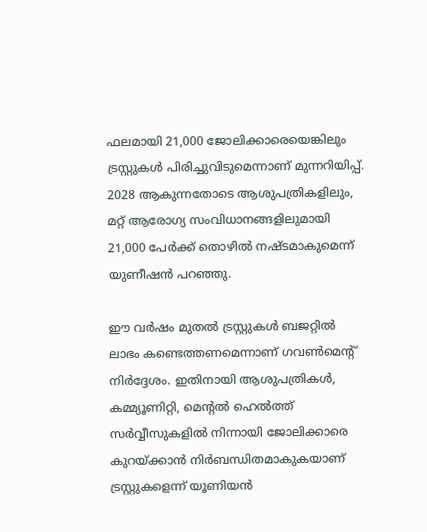ഫലമായി 21,000 ജോലിക്കാരെയെങ്കിലും ട്രസ്റ്റുകള്‍ പിരിച്ചുവിടുമെന്നാണ് മുന്നറിയിപ്പ്. 2028 ആകുന്നതോടെ ആശുപത്രികളിലും, മറ്റ് ആരോഗ്യ സംവിധാനങ്ങളിലുമായി 21,000 പേര്‍ക്ക് തൊഴില്‍ നഷ്ടമാകുമെന്ന് യുണീഷന്‍ പറഞ്ഞു.

ഈ വര്‍ഷം മുതല്‍ ട്രസ്റ്റുകള്‍ ബജറ്റില്‍ ലാഭം കണ്ടെത്തണമെന്നാണ് ഗവണ്‍മെന്റ് നിര്‍ദ്ദേശം. ഇതിനായി ആശുപത്രികള്‍, കമ്മ്യൂണിറ്റി, മെന്റല്‍ ഹെല്‍ത്ത് സര്‍വ്വീസുകളില്‍ നിന്നായി ജോലിക്കാരെ കുറയ്ക്കാന്‍ നിര്‍ബന്ധിതമാകുകയാണ് ട്രസ്റ്റുകളെന്ന് യൂണിയന്‍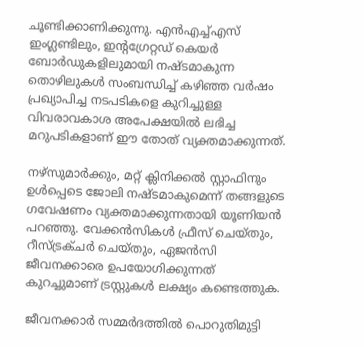ചൂണ്ടിക്കാണിക്കുന്നു. എന്‍എച്ച്എസ് ഇംഗ്ലണ്ടിലും, ഇന്റഗ്രേറ്റഡ് കെയര്‍ ബോര്‍ഡുകളിലുമായി നഷ്ടമാകുന്ന തൊഴിലുകള്‍ സംബന്ധിച്ച് കഴിഞ്ഞ വര്‍ഷം പ്രഖ്യാപിച്ച നടപടികളെ കുറിച്ചുള്ള വിവരാവകാശ അപേക്ഷയില്‍ ലഭിച്ച മറുപടികളാണ് ഈ തോത് വ്യക്തമാക്കുന്നത്.

നഴ്‌സുമാര്‍ക്കും, മറ്റ് ക്ലിനിക്കല്‍ സ്റ്റാഫിനും ഉള്‍പ്പെടെ ജോലി നഷ്ടമാകുമെന്ന് തങ്ങളുടെ ഗവേഷണം വ്യക്തമാക്കുന്നതായി യൂണിയന്‍ പറഞ്ഞു. വേക്കന്‍സികള്‍ ഫ്രീസ് ചെയ്തും, റീസ്ട്രക്ചര്‍ ചെയ്തും, ഏജന്‍സി ജീവനക്കാരെ ഉപയോഗിക്കുന്നത് കുറച്ചുമാണ് ട്രസ്റ്റുകള്‍ ലക്ഷ്യം കണ്ടെത്തുക.

ജീവനക്കാര്‍ സമ്മര്‍ദത്തില്‍ പൊറുതിമുട്ടി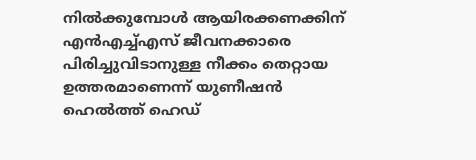നില്‍ക്കുമ്പോള്‍ ആയിരക്കണക്കിന് എന്‍എച്ച്എസ് ജീവനക്കാരെ പിരിച്ചുവിടാനുള്ള നീക്കം തെറ്റായ ഉത്തരമാണെന്ന് യുണീഷന്‍ ഹെല്‍ത്ത് ഹെഡ്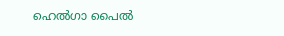ഹെല്‍ഗാ പൈല്‍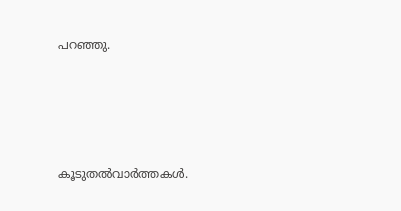പറഞ്ഞു.




കൂടുതല്‍വാര്‍ത്തകള്‍.